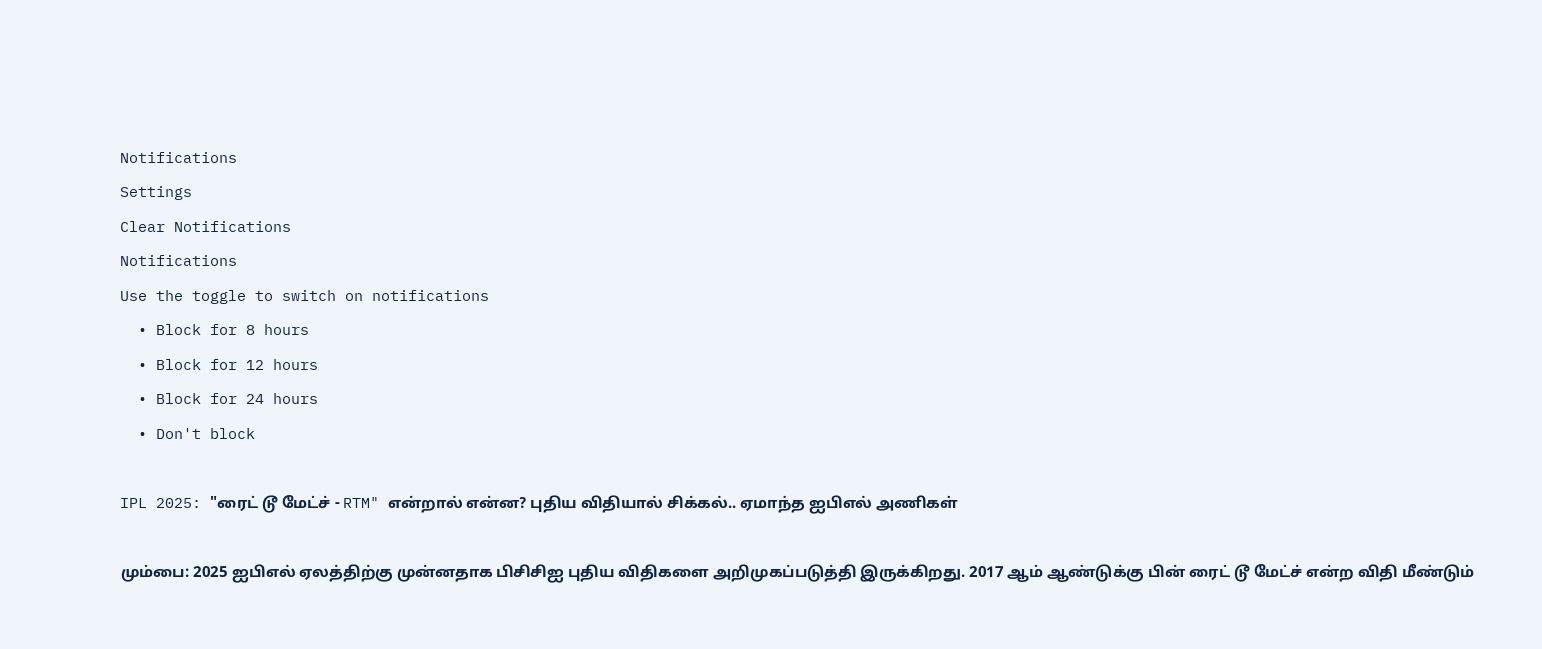Notifications
Settings
Clear Notifications
Notifications
Use the toggle to switch on notifications
  • Block for 8 hours
  • Block for 12 hours
  • Block for 24 hours
  • Don't block

IPL 2025: "ரைட் டூ மேட்ச் - RTM" என்றால் என்ன? புதிய விதியால் சிக்கல்.. ஏமாந்த ஐபிஎல் அணிகள்

மும்பை: 2025 ஐபிஎல் ஏலத்திற்கு முன்னதாக பிசிசிஐ புதிய விதிகளை அறிமுகப்படுத்தி இருக்கிறது. 2017 ஆம் ஆண்டுக்கு பின் ரைட் டூ மேட்ச் என்ற விதி மீண்டும்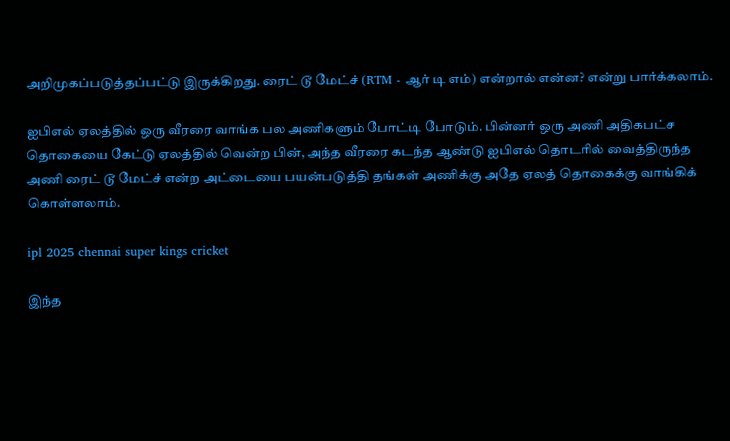அறிமுகப்படுத்தப்பட்டு இருக்கிறது. ரைட் டூ மேட்ச் (RTM - ஆர் டி எம்) என்றால் என்ன? என்று பார்க்கலாம்.

ஐபிஎல் ஏலத்தில் ஒரு வீரரை வாங்க பல அணிகளும் போட்டி போடும். பின்னர் ஒரு அணி அதிகபட்ச தொகையை கேட்டு ஏலத்தில் வென்ற பின், அந்த வீரரை கடந்த ஆண்டு ஐபிஎல் தொடரில் வைத்திருந்த அணி ரைட் டூ மேட்ச் என்ற அட்டையை பயன்படுத்தி தங்கள் அணிக்கு அதே ஏலத் தொகைக்கு வாங்கிக் கொள்ளலாம்.

ipl 2025 chennai super kings cricket

இந்த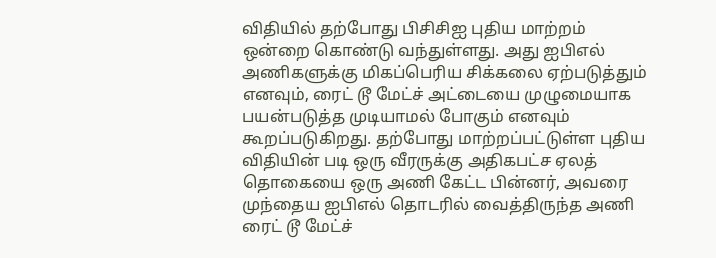விதியில் தற்போது பிசிசிஐ புதிய மாற்றம் ஒன்றை கொண்டு வந்துள்ளது. அது ஐபிஎல் அணிகளுக்கு மிகப்பெரிய சிக்கலை ஏற்படுத்தும் எனவும், ரைட் டூ மேட்ச் அட்டையை முழுமையாக பயன்படுத்த முடியாமல் போகும் எனவும் கூறப்படுகிறது. தற்போது மாற்றப்பட்டுள்ள புதிய விதியின் படி ஒரு வீரருக்கு அதிகபட்ச ஏலத் தொகையை ஒரு அணி கேட்ட பின்னர், அவரை முந்தைய ஐபிஎல் தொடரில் வைத்திருந்த அணி ரைட் டூ மேட்ச்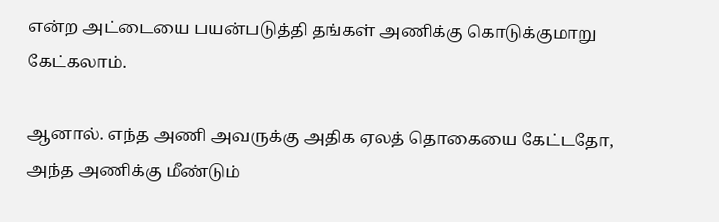என்ற அட்டையை பயன்படுத்தி தங்கள் அணிக்கு கொடுக்குமாறு கேட்கலாம்.

ஆனால். எந்த அணி அவருக்கு அதிக ஏலத் தொகையை கேட்டதோ, அந்த அணிக்கு மீண்டும்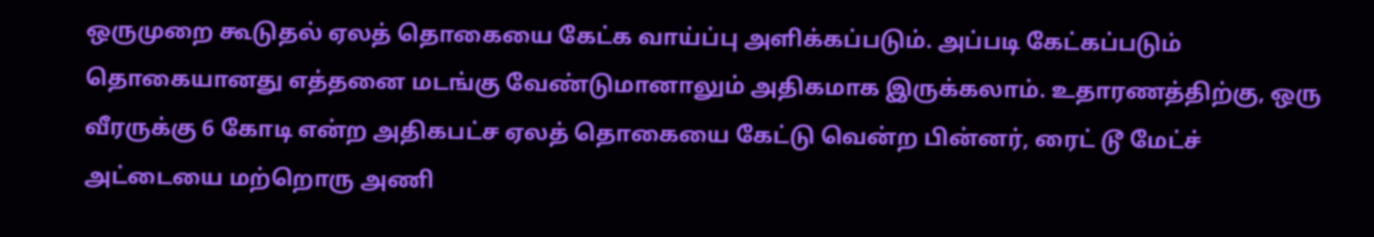ஒருமுறை கூடுதல் ஏலத் தொகையை கேட்க வாய்ப்பு அளிக்கப்படும். அப்படி கேட்கப்படும் தொகையானது எத்தனை மடங்கு வேண்டுமானாலும் அதிகமாக இருக்கலாம். உதாரணத்திற்கு, ஒரு வீரருக்கு 6 கோடி என்ற அதிகபட்ச ஏலத் தொகையை கேட்டு வென்ற பின்னர், ரைட் டூ மேட்ச் அட்டையை மற்றொரு அணி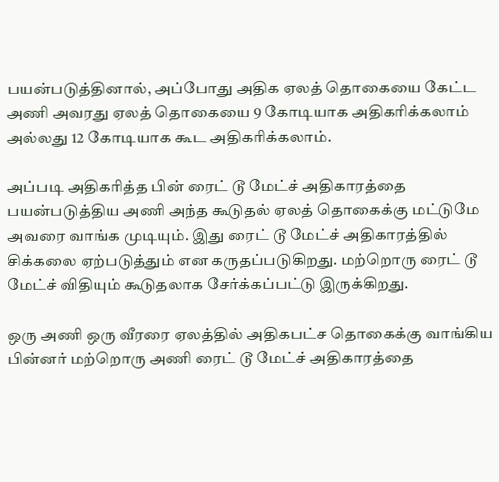பயன்படுத்தினால், அப்போது அதிக ஏலத் தொகையை கேட்ட அணி அவரது ஏலத் தொகையை 9 கோடியாக அதிகரிக்கலாம் அல்லது 12 கோடியாக கூட அதிகரிக்கலாம்.

அப்படி அதிகரித்த பின் ரைட் டூ மேட்ச் அதிகாரத்தை பயன்படுத்திய அணி அந்த கூடுதல் ஏலத் தொகைக்கு மட்டுமே அவரை வாங்க முடியும். இது ரைட் டூ மேட்ச் அதிகாரத்தில் சிக்கலை ஏற்படுத்தும் என கருதப்படுகிறது. மற்றொரு ரைட் டூ மேட்ச் விதியும் கூடுதலாக சேர்க்கப்பட்டு இருக்கிறது.

ஒரு அணி ஒரு வீரரை ஏலத்தில் அதிகபட்ச தொகைக்கு வாங்கிய பின்னர் மற்றொரு அணி ரைட் டூ மேட்ச் அதிகாரத்தை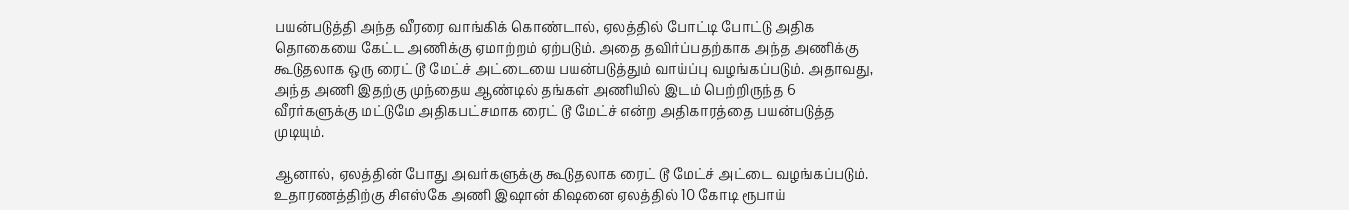பயன்படுத்தி அந்த வீரரை வாங்கிக் கொண்டால், ஏலத்தில் போட்டி போட்டு அதிக தொகையை கேட்ட அணிக்கு ஏமாற்றம் ஏற்படும். அதை தவிர்ப்பதற்காக அந்த அணிக்கு கூடுதலாக ஒரு ரைட் டூ மேட்ச் அட்டையை பயன்படுத்தும் வாய்ப்பு வழங்கப்படும். அதாவது, அந்த அணி இதற்கு முந்தைய ஆண்டில் தங்கள் அணியில் இடம் பெற்றிருந்த 6 வீரர்களுக்கு மட்டுமே அதிகபட்சமாக ரைட் டூ மேட்ச் என்ற அதிகாரத்தை பயன்படுத்த முடியும்.

ஆனால், ஏலத்தின் போது அவர்களுக்கு கூடுதலாக ரைட் டூ மேட்ச் அட்டை வழங்கப்படும். உதாரணத்திற்கு சிஎஸ்கே அணி இஷான் கிஷனை ஏலத்தில் 10 கோடி ரூபாய்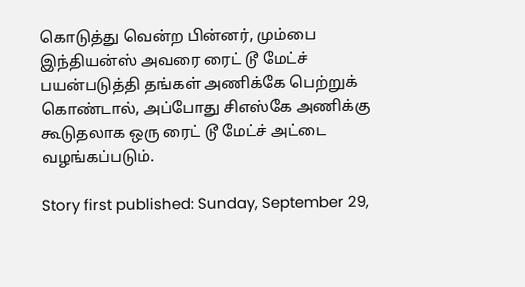கொடுத்து வென்ற பின்னர், மும்பை இந்தியன்ஸ் அவரை ரைட் டூ மேட்ச் பயன்படுத்தி தங்கள் அணிக்கே பெற்றுக் கொண்டால், அப்போது சிஎஸ்கே அணிக்கு கூடுதலாக ஒரு ரைட் டூ மேட்ச் அட்டை வழங்கப்படும்.

Story first published: Sunday, September 29,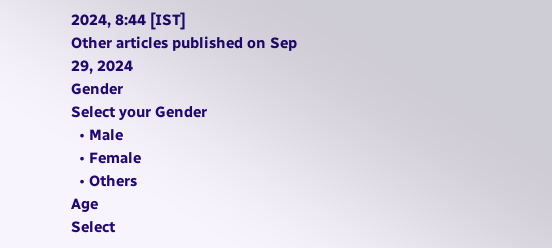2024, 8:44 [IST]
Other articles published on Sep 29, 2024
Gender
Select your Gender
  • Male
  • Female
  • Others
Age
Select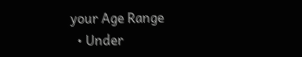your Age Range
  • Under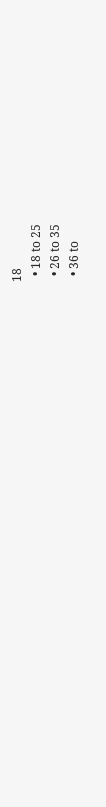18
  • 18 to 25
  • 26 to 35
  • 36 to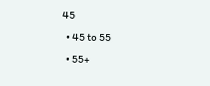45
  • 45 to 55
  • 55+